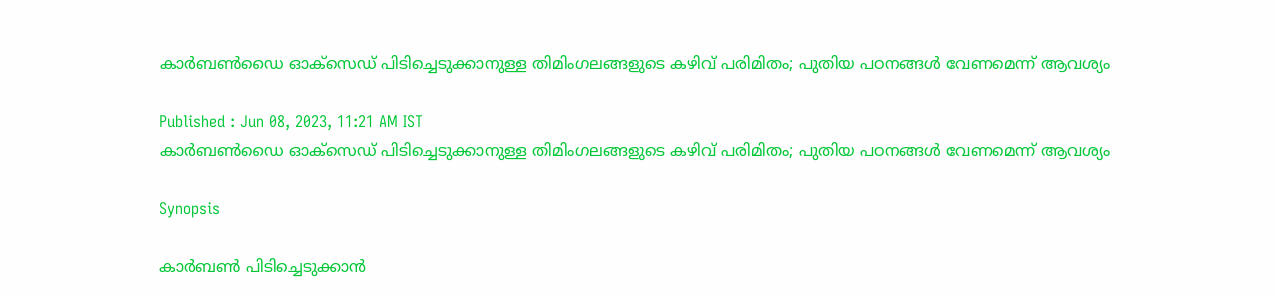കാര്‍ബണ്‍ഡൈ ഓക്സെഡ് പിടിച്ചെടുക്കാനുള്ള തിമിംഗലങ്ങളുടെ കഴിവ് പരിമിതം; പുതിയ പഠനങ്ങള്‍ വേണമെന്ന് ആവശ്യം

Published : Jun 08, 2023, 11:21 AM IST
കാര്‍ബണ്‍ഡൈ ഓക്സെഡ് പിടിച്ചെടുക്കാനുള്ള തിമിംഗലങ്ങളുടെ കഴിവ് പരിമിതം; പുതിയ പഠനങ്ങള്‍ വേണമെന്ന് ആവശ്യം

Synopsis

കാര്‍ബണ്‍ പിടിച്ചെടുക്കാന്‍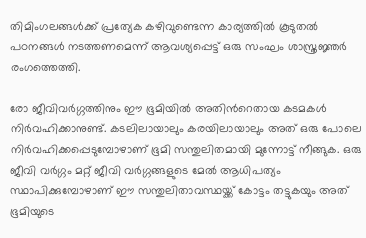തിമിംഗലങ്ങള്‍ക്ക് പ്രത്യേക കഴിവുണ്ടെന്ന കാര്യത്തില്‍ കൂടുതല്‍ പഠനങ്ങള്‍ നടത്തണമെന്ന് ആവശ്യപ്പെട്ട് ഒരു സംഘം ശാസ്ത്രജ്ഞര്‍ രംഗത്തെത്തി.

രോ ജീവിവര്‍ഗ്ഗത്തിനും ഈ ഭൂമിയില്‍ അതിന്‍റെതായ കടമകള്‍ നിര്‍വഹിക്കാനുണ്ട്. കടലിലായാലും കരയിലായാലും അത് ഒരു പോലെ നിര്‍വഹിക്കപ്പെടുമ്പോഴാണ് ഭൂമി സന്തുലിതമായി മുന്നോട്ട് നീങ്ങുക. ഒരു ജീവി വര്‍ഗ്ഗം മറ്റ് ജീവി വര്‍ഗ്ഗങ്ങളുടെ മേല്‍ ആധിപത്യം സ്ഥാപിക്കുമ്പോഴാണ് ഈ സന്തുലിതാവസ്ഥയ്ക്ക് കോട്ടം തട്ടുകയും അത് ഭൂമിയുടെ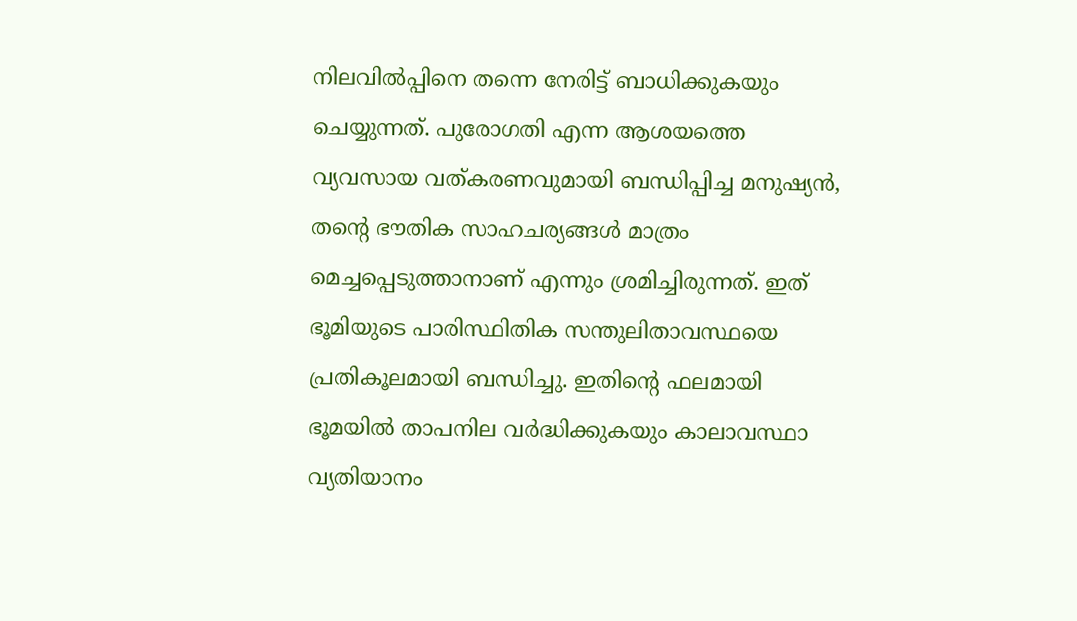നിലവില്‍പ്പിനെ തന്നെ നേരിട്ട് ബാധിക്കുകയും ചെയ്യുന്നത്. പുരോഗതി എന്ന ആശയത്തെ വ്യവസായ വത്കരണവുമായി ബന്ധിപ്പിച്ച മനുഷ്യന്‍, തന്‍റെ ഭൗതിക സാഹചര്യങ്ങള്‍ മാത്രം മെച്ചപ്പെടുത്താനാണ് എന്നും ശ്രമിച്ചിരുന്നത്. ഇത് ഭൂമിയുടെ പാരിസ്ഥിതിക സന്തുലിതാവസ്ഥയെ പ്രതികൂലമായി ബന്ധിച്ചു. ഇതിന്‍റെ ഫലമായി ഭൂമയില്‍ താപനില വര്‍ദ്ധിക്കുകയും കാലാവസ്ഥാ വ്യതിയാനം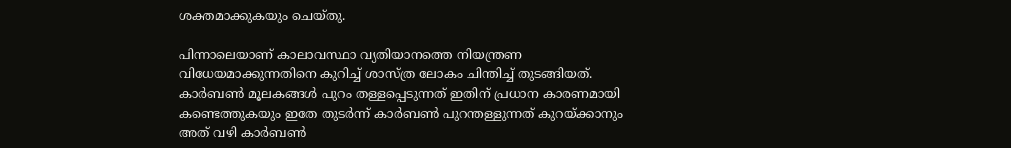ശക്തമാക്കുകയും ചെയ്തു.

പിന്നാലെയാണ് കാലാവസ്ഥാ വ്യതിയാനത്തെ നിയന്ത്രണ വിധേയമാക്കുന്നതിനെ കുറിച്ച് ശാസ്ത്ര ലോകം ചിന്തിച്ച് തുടങ്ങിയത്. കാര്‍ബണ്‍ മൂലകങ്ങള്‍ പുറം തള്ളപ്പെടുന്നത് ഇതിന് പ്രധാന കാരണമായി കണ്ടെത്തുകയും ഇതേ തുടര്‍ന്ന് കാര്‍ബണ്‍ പുറന്തള്ളുന്നത് കുറയ്ക്കാനും അത് വഴി കാര്‍ബണ്‍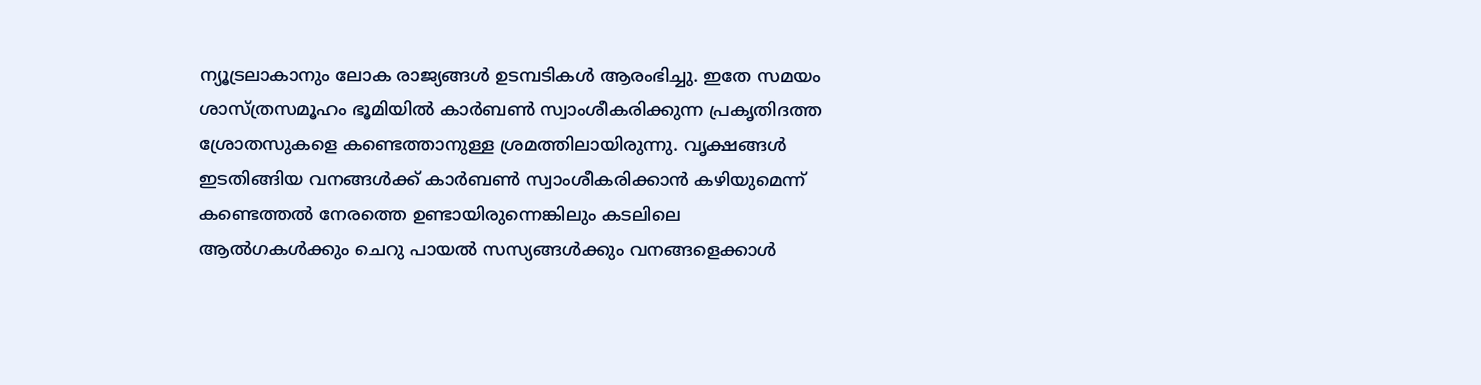ന്യൂട്രലാകാനും ലോക രാജ്യങ്ങള്‍ ഉടമ്പടികള്‍ ആരംഭിച്ചു. ഇതേ സമയം ശാസ്ത്രസമൂഹം ഭൂമിയില്‍ കാര്‍ബണ്‍ സ്വാംശീകരിക്കുന്ന പ്രകൃതിദത്ത ശ്രോതസുകളെ കണ്ടെത്താനുള്ള ശ്രമത്തിലായിരുന്നു. വൃക്ഷങ്ങള്‍ ഇടതിങ്ങിയ വനങ്ങള്‍ക്ക് കാര്‍ബണ്‍ സ്വാംശീകരിക്കാന്‍ കഴിയുമെന്ന് കണ്ടെത്തല്‍ നേരത്തെ ഉണ്ടായിരുന്നെങ്കിലും കടലിലെ ആല്‍ഗകള്‍ക്കും ചെറു പായല്‍ സസ്യങ്ങള്‍ക്കും വനങ്ങളെക്കാള്‍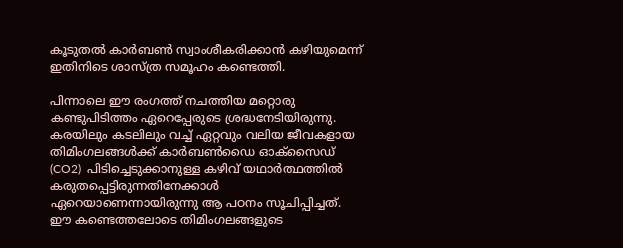കൂടുതല്‍ കാര്‍ബണ്‍ സ്വാംശീകരിക്കാന്‍ കഴിയുമെന്ന് ഇതിനിടെ ശാസ്ത്ര സമൂഹം കണ്ടെത്തി.

പിന്നാലെ ഈ രംഗത്ത് നചത്തിയ മറ്റൊരു കണ്ടുപിടിത്തം ഏറെപ്പേരുടെ ശ്രദ്ധനേടിയിരുന്നു.  കരയിലും കടലിലും വച്ച് ഏറ്റവും വലിയ ജീവകളായ തിമിംഗലങ്ങള്‍ക്ക് കാര്‍ബണ്‍ഡൈ ഓക്സൈഡ് (CO2)  പിടിച്ചെടുക്കാനുള്ള കഴിവ് യഥാർത്ഥത്തിൽ കരുതപ്പെട്ടിരുന്നതിനേക്കാള്‍ ഏറെയാണെന്നായിരുന്നു ആ പഠനം സൂചിപ്പിച്ചത്. ഈ കണ്ടെത്തലോടെ തിമിംഗലങ്ങളുടെ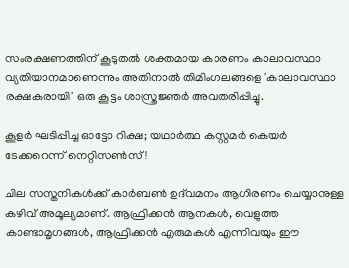സംരക്ഷണത്തിന് കൂടുതല്‍ ശക്തമായ കാരണം കാലാവസ്ഥാ വ്യതിയാനമാണെന്നും അതിനാല്‍ തിമിംഗലങ്ങളെ 'കാലാവസ്ഥാ രക്ഷകരായി' ഒരു കൂട്ടം ശാസ്ത്രജ്ഞര്‍ അവതരിപ്പിച്ചു.

കൂളര്‍ ഘടിപ്പിച്ച ഓട്ടോ റിക്ഷ; യഥാര്‍ത്ഥ കസ്റ്റമര്‍ കെയര്‍ ടേക്കറെന്ന് നെറ്റിസണ്‍സ് !

ചില സസ്തനികൾക്ക് കാർബൺ ഉദ്‌വമനം ആഗിരണം ചെയ്യാനുള്ള കഴിവ് അമൂല്യമാണ്. ആഫ്രിക്കൻ ആനകൾ, വെളുത്ത കാണ്ടാമൃഗങ്ങൾ, ആഫ്രിക്കൻ എരുമകൾ എന്നിവയും ഈ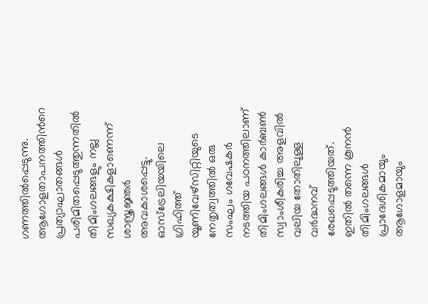ഗണത്തില്‍പ്പെടുന്നു. ആഗോളതാപനത്തിന്‍റെ പ്രത്യാഘാതങ്ങൾ പരിമിതപ്പെടുത്തുന്നതിൽ തിമിംഗലങ്ങളും നല്ല സഖ്യകക്ഷികളാണെന്ന് ശാസ്ത്രജ്ഞര്‍ അവകാശപ്പെട്ടു. ഓസ്‌ട്രേലിയയിലെ ഗ്രിഫിത്ത് യൂണിവേഴ്‌സിറ്റിയുടെ നേതൃത്വത്തില്‍ ഒരു സംഘം ഗവേഷകർ നടത്തിയ പഠനത്തിലാണ് തിമിംഗലങ്ങൾ കാർബണ്‍ സ്വാംശീകരിച്ച അളവില്‍ വലിയ തോതിലുള്ള വര്‍ദ്ധനവ് രേഖപ്പെടുത്തിയത്. ഇതില്‍ തന്നെ കൂനന്‍ തിമിംഗലങ്ങള്‍ പ്രാദേശികമായും ആഗോളമായും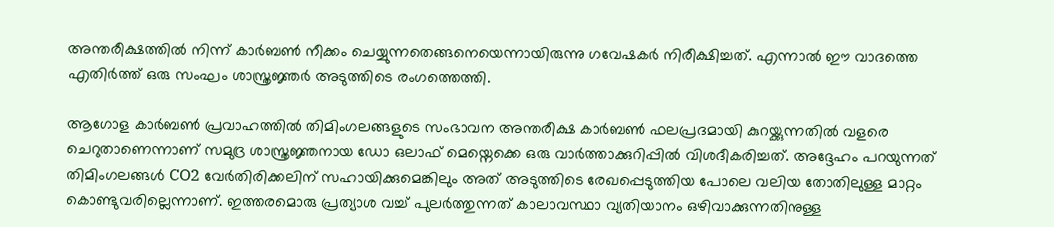അന്തരീക്ഷത്തിൽ നിന്ന് കാർബൺ നീക്കം ചെയ്യുന്നതെങ്ങനെയെന്നായിരുന്നു ഗവേഷകർ നിരീക്ഷിച്ചത്. എന്നാല്‍ ഈ വാദത്തെ എതിര്‍ത്ത് ഒരു സംഘം ശാസ്ത്രജ്ഞര്‍ അടുത്തിടെ രംഗത്തെത്തി.

ആഗോള കാർബൺ പ്രവാഹത്തിൽ തിമിംഗലങ്ങളുടെ സംഭാവന അന്തരീക്ഷ കാർബൺ ഫലപ്രദമായി കുറയ്ക്കുന്നതില്‍ വളരെ ചെറുതാണെന്നാണ് സമുദ്ര ശാസ്ത്രജ്ഞനായ ഡോ ഒലാഫ് മെയ്നെക്കെ ഒരു വാർത്താക്കുറിപ്പിൽ വിശദീകരിച്ചത്. അദ്ദേഹം പറയുന്നത് തിമിംഗലങ്ങൾ CO2 വേർതിരിക്കലിന് സഹായിക്കുമെങ്കിലും അത് അടുത്തിടെ രേഖപ്പെടുത്തിയ പോലെ വലിയ തോതിലുള്ള മാറ്റം കൊണ്ടുവരില്ലെന്നാണ്. ഇത്തരമൊരു പ്രത്യാശ വച്ച് പുലര്‍ത്തുന്നത് കാലാവസ്ഥാ വ്യതിയാനം ഒഴിവാക്കുന്നതിനുള്ള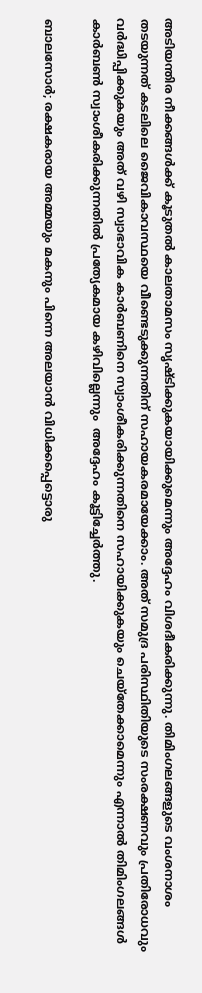അടിയന്തിര നീക്കങ്ങള്‍ക്ക് കൂടുതൽ കാലതാമസം സൃഷ്ടിക്കുകയായിക്കുമെന്നും അദ്ദേഹം വിശദീകരിക്കുന്നു. തിമിംഗലങ്ങളുടെ വംശനാശം തടയുന്നത് കടലിലെ ജൈവികാവസ്ഥയെ വീണ്ടെടുക്കുന്നതിന് സഹായകരമായേക്കാം. അത് സമുദ്ര പരിസ്ഥിതിയുടെ സംരക്ഷണവും പ്രതിരോധവും വര്‍ദ്ധിപ്പിക്കുകയും അത് വഴി സ്വാഭാവിക കാര്‍ബണിനെ സ്വാംശീകരിക്കുന്നതിനെ സഹായിക്കുകയും ചെയ്തേക്കാമെന്നും എന്നാല്‍ തിമിംഗലങ്ങള്‍ കാര്‍ബണ്‍ സ്വാംശീകരിക്കുന്നതില്‍ പ്രത്യേകമായ കഴിവില്ലെന്നും  അദ്ദേഹം കൂട്ടിച്ചേര്‍ത്തു.

ബാലസോര്‍; രക്ഷകരായ അമ്മയും മകനും പിന്നെ അലയാന്‍ വിധിക്കപ്പെട്ടൊരു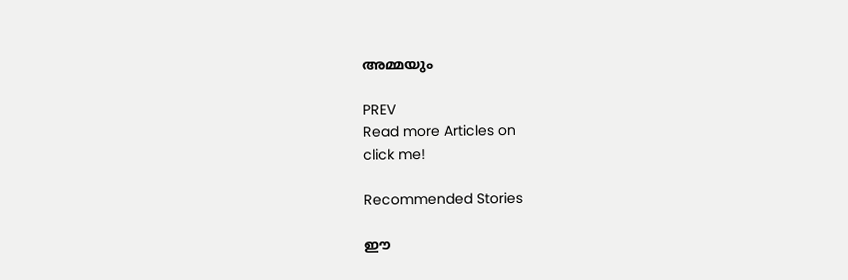അമ്മയും

PREV
Read more Articles on
click me!

Recommended Stories

ഈ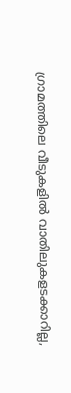ഗ്രാമത്തിലെ വീടുകളില്‍ വാതിലുകളടക്കാറില്ല,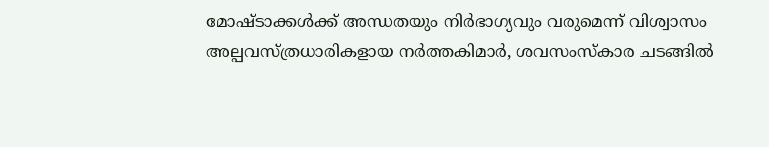മോഷ്ടാക്കള്‍ക്ക് അന്ധതയും നിര്‍ഭാഗ്യവും വരുമെന്ന് വിശ്വാസം
അല്പവസ്ത്രധാരികളായ നർത്തകിമാർ, ശവസംസ്കാര ചടങ്ങിൽ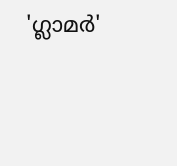'ഗ്ലാമർ'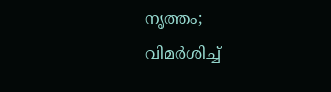നൃത്തം; വിമർശിച്ച്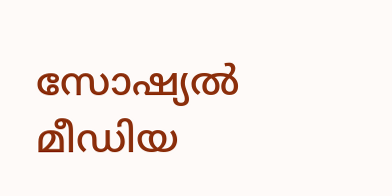സോഷ്യൽ മീഡിയ